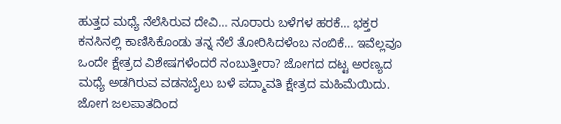ಹುತ್ತದ ಮಧ್ಯೆ ನೆಲೆಸಿರುವ ದೇವಿ… ನೂರಾರು ಬಳೆಗಳ ಹರಕೆ… ಭಕ್ತರ ಕನಸಿನಲ್ಲಿ ಕಾಣಿಸಿಕೊಂಡು ತನ್ನ ನೆಲೆ ತೋರಿಸಿದಳೆಂಬ ನಂಬಿಕೆ… ಇವೆಲ್ಲವೂ ಒಂದೇ ಕ್ಷೇತ್ರದ ವಿಶೇಷಗಳೆಂದರೆ ನಂಬುತ್ತೀರಾ? ಜೋಗದ ದಟ್ಟ ಅರಣ್ಯದ ಮಧ್ಯೆ ಅಡಗಿರುವ ವಡನಬೈಲು ಬಳೆ ಪದ್ಮಾವತಿ ಕ್ಷೇತ್ರದ ಮಹಿಮೆಯಿದು.
ಜೋಗ ಜಲಪಾತದಿಂದ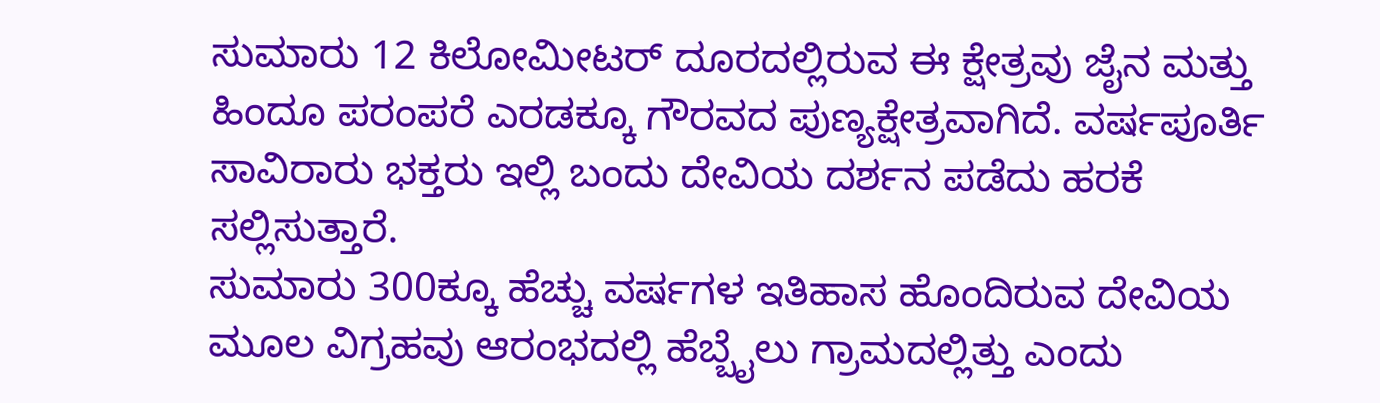ಸುಮಾರು 12 ಕಿಲೋಮೀಟರ್ ದೂರದಲ್ಲಿರುವ ಈ ಕ್ಷೇತ್ರವು ಜೈನ ಮತ್ತು ಹಿಂದೂ ಪರಂಪರೆ ಎರಡಕ್ಕೂ ಗೌರವದ ಪುಣ್ಯಕ್ಷೇತ್ರವಾಗಿದೆ. ವರ್ಷಪೂರ್ತಿ ಸಾವಿರಾರು ಭಕ್ತರು ಇಲ್ಲಿ ಬಂದು ದೇವಿಯ ದರ್ಶನ ಪಡೆದು ಹರಕೆ ಸಲ್ಲಿಸುತ್ತಾರೆ.
ಸುಮಾರು 300ಕ್ಕೂ ಹೆಚ್ಚು ವರ್ಷಗಳ ಇತಿಹಾಸ ಹೊಂದಿರುವ ದೇವಿಯ ಮೂಲ ವಿಗ್ರಹವು ಆರಂಭದಲ್ಲಿ ಹೆಬ್ಬೈಲು ಗ್ರಾಮದಲ್ಲಿತ್ತು ಎಂದು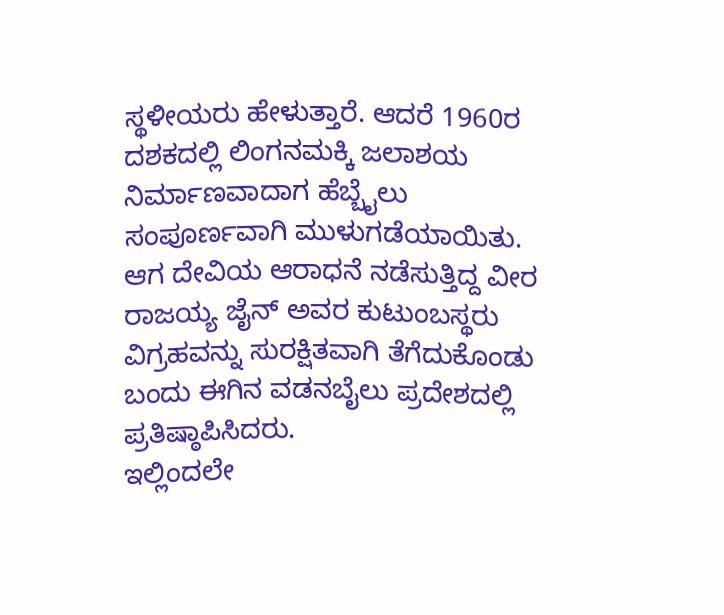ಸ್ಥಳೀಯರು ಹೇಳುತ್ತಾರೆ. ಆದರೆ 1960ರ ದಶಕದಲ್ಲಿ ಲಿಂಗನಮಕ್ಕಿ ಜಲಾಶಯ ನಿರ್ಮಾಣವಾದಾಗ ಹೆಬ್ಬೈಲು ಸಂಪೂರ್ಣವಾಗಿ ಮುಳುಗಡೆಯಾಯಿತು.
ಆಗ ದೇವಿಯ ಆರಾಧನೆ ನಡೆಸುತ್ತಿದ್ದ ವೀರ ರಾಜಯ್ಯ ಜೈನ್ ಅವರ ಕುಟುಂಬಸ್ಥರು ವಿಗ್ರಹವನ್ನು ಸುರಕ್ಷಿತವಾಗಿ ತೆಗೆದುಕೊಂಡು ಬಂದು ಈಗಿನ ವಡನಬೈಲು ಪ್ರದೇಶದಲ್ಲಿ ಪ್ರತಿಷ್ಠಾಪಿಸಿದರು.
ಇಲ್ಲಿಂದಲೇ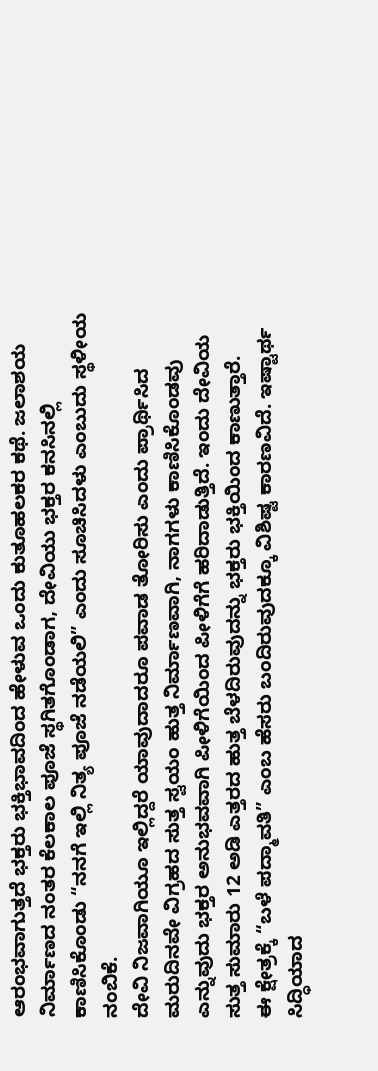ಆರಂಭವಾಗುತ್ತದೆ ಭಕ್ತರು ಭಕ್ತಿಭಾವದಿಂದ ಹೇಳುವ ಒಂದು ಕುತೂಹಲಕರ ಕಥೆ. ಜಲಾಶಯ ನಿರ್ಮಾಣದ ನಂತರ ಕೆಲಕಾಲ ಪೂಜೆ ಸ್ಥಗಿತಗೊಂಡಾಗ, ದೇವಿಯು ಭಕ್ತರ ಕನಸಿನಲ್ಲಿ ಕಾಣಿಸಿಕೊಂಡು “ನನಗೆ ಇಲ್ಲಿ ನಿತ್ಯ ಪೂಜೆ ನಡೆಯಲಿ” ಎಂದು ಸೂಚಿಸಿದಳು ಎಂಬುದು ಸ್ಥಳೀಯ ನಂಬಿಕೆ.
ದೇವಿ ನಿಜವಾಗಿಯೂ ಇಲ್ಲಿದ್ದರೆ ಯಾವುದಾದರೂ ಪವಾಡ ತೋರಿಸು ಎಂದು ಪ್ರಾರ್ಥಿಸಿದ ಮರುದಿನವೇ ವಿಗ್ರಹದ ಸುತ್ತ ಸ್ವಯಂ ಹುತ್ತ ನಿರ್ಮಾಣವಾಗಿ, ನಾಗಗಳು ಕಾಣಿಸಿಕೊಂಡವು ಎನ್ನುವುದು ಭಕ್ತರ ಅನುಭವವಾಗಿ ಪೀಳಿಗೆಯಿಂದ ಪೀಳಿಗೆಗೆ ಹರಿದಾಡುತ್ತಿದೆ. ಇಂದು ದೇವಿಯ ಸುತ್ತ ಸುಮಾರು 12 ಅಡಿ ಎತ್ತರದ ಹುತ್ತ ಬೆಳದಿರುವುದನ್ನು ಭಕ್ತರು ಭಕ್ತಿಯಿಂದ ಕಾಣುತ್ತಾರೆ.
ಈ ಕ್ಷೇತ್ರಕ್ಕೆ “ಬಳೆ ಪದ್ಮಾವತಿ” ಎಂಬ ಹೆಸರು ಬಂದಿರುವುದಕ್ಕೂ ವಿಶಿಷ್ಟ ಕಾರಣವಿದೆ. ಇಷ್ಟಾರ್ಥ ಸಿದ್ಧಿಯಾದ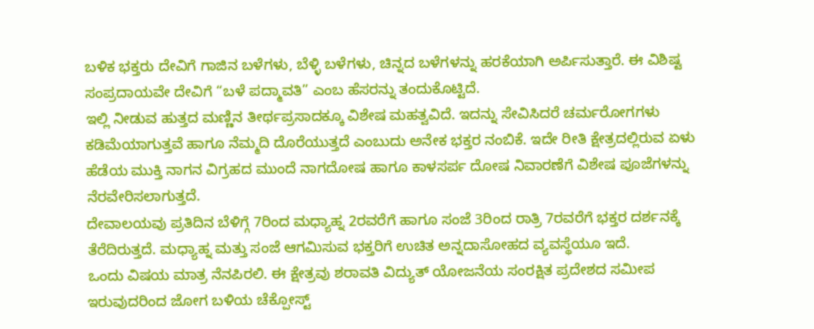ಬಳಿಕ ಭಕ್ತರು ದೇವಿಗೆ ಗಾಜಿನ ಬಳೆಗಳು, ಬೆಳ್ಳಿ ಬಳೆಗಳು, ಚಿನ್ನದ ಬಳೆಗಳನ್ನು ಹರಕೆಯಾಗಿ ಅರ್ಪಿಸುತ್ತಾರೆ. ಈ ವಿಶಿಷ್ಟ ಸಂಪ್ರದಾಯವೇ ದೇವಿಗೆ “ಬಳೆ ಪದ್ಮಾವತಿ” ಎಂಬ ಹೆಸರನ್ನು ತಂದುಕೊಟ್ಟಿದೆ.
ಇಲ್ಲಿ ನೀಡುವ ಹುತ್ತದ ಮಣ್ಣಿನ ತೀರ್ಥಪ್ರಸಾದಕ್ಕೂ ವಿಶೇಷ ಮಹತ್ವವಿದೆ. ಇದನ್ನು ಸೇವಿಸಿದರೆ ಚರ್ಮರೋಗಗಳು ಕಡಿಮೆಯಾಗುತ್ತವೆ ಹಾಗೂ ನೆಮ್ಮದಿ ದೊರೆಯುತ್ತದೆ ಎಂಬುದು ಅನೇಕ ಭಕ್ತರ ನಂಬಿಕೆ. ಇದೇ ರೀತಿ ಕ್ಷೇತ್ರದಲ್ಲಿರುವ ಏಳು ಹೆಡೆಯ ಮುಕ್ತಿ ನಾಗನ ವಿಗ್ರಹದ ಮುಂದೆ ನಾಗದೋಷ ಹಾಗೂ ಕಾಳಸರ್ಪ ದೋಷ ನಿವಾರಣೆಗೆ ವಿಶೇಷ ಪೂಜೆಗಳನ್ನು ನೆರವೇರಿಸಲಾಗುತ್ತದೆ.
ದೇವಾಲಯವು ಪ್ರತಿದಿನ ಬೆಳಿಗ್ಗೆ 7ರಿಂದ ಮಧ್ಯಾಹ್ನ 2ರವರೆಗೆ ಹಾಗೂ ಸಂಜೆ 3ರಿಂದ ರಾತ್ರಿ 7ರವರೆಗೆ ಭಕ್ತರ ದರ್ಶನಕ್ಕೆ ತೆರೆದಿರುತ್ತದೆ. ಮಧ್ಯಾಹ್ನ ಮತ್ತು ಸಂಜೆ ಆಗಮಿಸುವ ಭಕ್ತರಿಗೆ ಉಚಿತ ಅನ್ನದಾಸೋಹದ ವ್ಯವಸ್ಥೆಯೂ ಇದೆ.
ಒಂದು ವಿಷಯ ಮಾತ್ರ ನೆನಪಿರಲಿ. ಈ ಕ್ಷೇತ್ರವು ಶರಾವತಿ ವಿದ್ಯುತ್ ಯೋಜನೆಯ ಸಂರಕ್ಷಿತ ಪ್ರದೇಶದ ಸಮೀಪ ಇರುವುದರಿಂದ ಜೋಗ ಬಳಿಯ ಚೆಕ್ಪೋಸ್ಟ್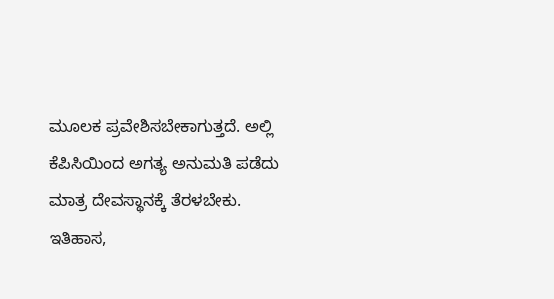ಮೂಲಕ ಪ್ರವೇಶಿಸಬೇಕಾಗುತ್ತದೆ. ಅಲ್ಲಿ ಕೆಪಿಸಿಯಿಂದ ಅಗತ್ಯ ಅನುಮತಿ ಪಡೆದು ಮಾತ್ರ ದೇವಸ್ಥಾನಕ್ಕೆ ತೆರಳಬೇಕು.
ಇತಿಹಾಸ,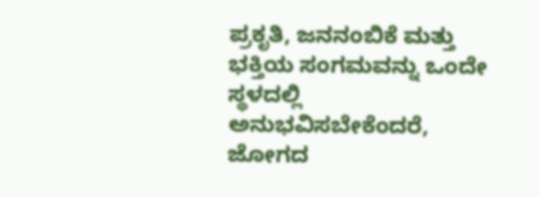ಪ್ರಕೃತಿ, ಜನನಂಬಿಕೆ ಮತ್ತು ಭಕ್ತಿಯ ಸಂಗಮವನ್ನು ಒಂದೇ ಸ್ಥಳದಲ್ಲಿ ಅನುಭವಿಸಬೇಕೆಂದರೆ, ಜೋಗದ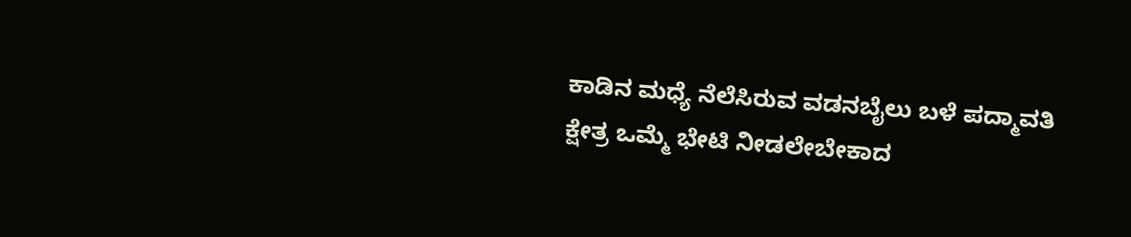ಕಾಡಿನ ಮಧ್ಯೆ ನೆಲೆಸಿರುವ ವಡನಬೈಲು ಬಳೆ ಪದ್ಮಾವತಿ ಕ್ಷೇತ್ರ ಒಮ್ಮೆ ಭೇಟಿ ನೀಡಲೇಬೇಕಾದ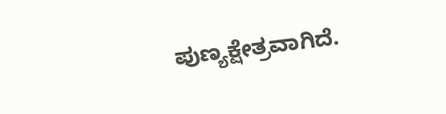ಪುಣ್ಯಕ್ಷೇತ್ರವಾಗಿದೆ.